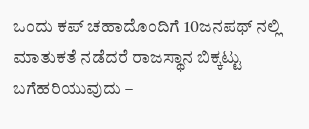ಒಂದು ಕಪ್ ಚಹಾದೊಂದಿಗೆ 10ಜನಪಥ್ ನಲ್ಲಿ ಮಾತುಕತೆ ನಡೆದರೆ ರಾಜಸ್ಥಾನ ಬಿಕ್ಕಟ್ಟು ಬಗೆಹರಿಯುವುದು –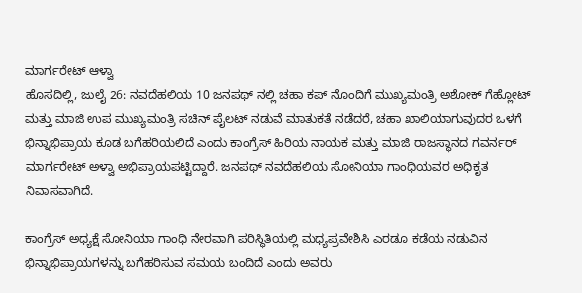ಮಾರ್ಗರೇಟ್ ಆಳ್ವಾ
ಹೊಸದಿಲ್ಲಿ, ಜುಲೈ 26: ನವದೆಹಲಿಯ 10 ಜನಪಥ್ ನಲ್ಲಿ ಚಹಾ ಕಪ್ ನೊಂದಿಗೆ ಮುಖ್ಯಮಂತ್ರಿ ಅಶೋಕ್ ಗೆಹ್ಲೋಟ್ ಮತ್ತು ಮಾಜಿ ಉಪ ಮುಖ್ಯಮಂತ್ರಿ ಸಚಿನ್ ಪೈಲಟ್ ನಡುವೆ ಮಾತುಕತೆ ನಡೆದರೆ, ಚಹಾ ಖಾಲಿಯಾಗುವುದರ ಒಳಗೆ ಭಿನ್ನಾಭಿಪ್ರಾಯ ಕೂಡ ಬಗೆಹರಿಯಲಿದೆ ಎಂದು ಕಾಂಗ್ರೆಸ್ ಹಿರಿಯ ನಾಯಕ ಮತ್ತು ಮಾಜಿ ರಾಜಸ್ಥಾನದ ಗವರ್ನರ್ ಮಾರ್ಗರೇಟ್ ಅಳ್ವಾ ಅಭಿಪ್ರಾಯಪಟ್ಟಿದ್ದಾರೆ. ಜನಪಥ್ ನವದೆಹಲಿಯ ಸೋನಿಯಾ ಗಾಂಧಿಯವರ ಅಧಿಕೃತ ನಿವಾಸವಾಗಿದೆ.

ಕಾಂಗ್ರೆಸ್ ಅಧ್ಯಕ್ಷೆ ಸೋನಿಯಾ ಗಾಂಧಿ ನೇರವಾಗಿ ಪರಿಸ್ಥಿತಿಯಲ್ಲಿ ಮಧ್ಯಪ್ರವೇಶಿಸಿ ಎರಡೂ ಕಡೆಯ ನಡುವಿನ ಭಿನ್ನಾಭಿಪ್ರಾಯಗಳನ್ನು ಬಗೆಹರಿಸುವ ಸಮಯ ಬಂದಿದೆ ಎಂದು ಅವರು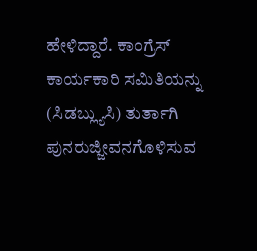ಹೇಳಿದ್ದಾರೆ. ಕಾಂಗ್ರೆಸ್ ಕಾರ್ಯಕಾರಿ ಸಮಿತಿಯನ್ನು (ಸಿಡಬ್ಲ್ಯುಸಿ) ತುರ್ತಾಗಿ ಪುನರುಜ್ಜೀವನಗೊಳಿಸುವ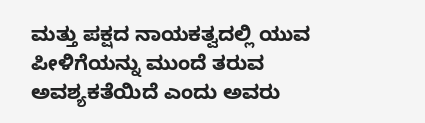ಮತ್ತು ಪಕ್ಷದ ನಾಯಕತ್ವದಲ್ಲಿ ಯುವ ಪೀಳಿಗೆಯನ್ನು ಮುಂದೆ ತರುವ ಅವಶ್ಯಕತೆಯಿದೆ ಎಂದು ಅವರು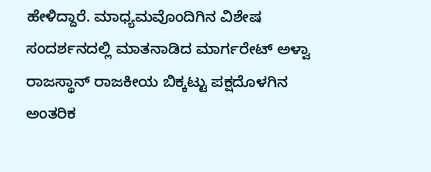ಹೇಳಿದ್ದಾರೆ. ಮಾಧ್ಯಮವೊಂದಿಗಿನ ವಿಶೇಷ ಸಂದರ್ಶನದಲ್ಲಿ ಮಾತನಾಡಿದ ಮಾರ್ಗರೇಟ್ ಅಳ್ವಾ ರಾಜಸ್ಥಾನ್ ರಾಜಕೀಯ ಬಿಕ್ಕಟ್ಟು ಪಕ್ಷದೊಳಗಿನ ಅಂತರಿಕ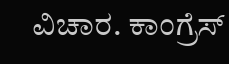ವಿಚಾರ. ಕಾಂಗ್ರೆಸ್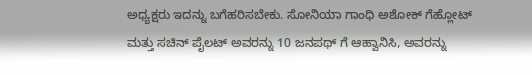ಅಧ್ಯಕ್ಷರು ಇದನ್ನು ಬಗೆಹರಿಸಬೇಕು. ಸೋನಿಯಾ ಗಾಂಧಿ ಅಶೋಕ್ ಗೆಹ್ಲೋಟ್ ಮತ್ತು ಸಚಿನ್ ಪೈಲಟ್ ಅವರನ್ನು 10 ಜನಪಥ್ ಗೆ ಆಹ್ವಾನಿಸಿ, ಅವರನ್ನು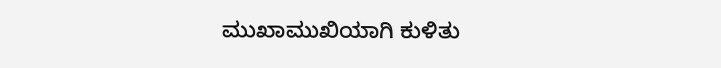ಮುಖಾಮುಖಿಯಾಗಿ ಕುಳಿತು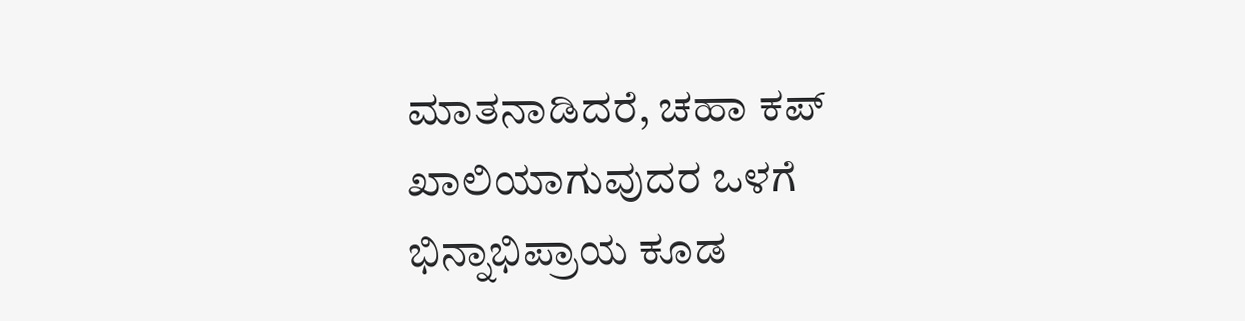ಮಾತನಾಡಿದರೆ, ಚಹಾ ಕಪ್ ಖಾಲಿಯಾಗುವುದರ ಒಳಗೆ ಭಿನ್ನಾಭಿಪ್ರಾಯ ಕೂಡ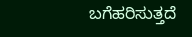ಬಗೆಹರಿಸುತ್ತದೆ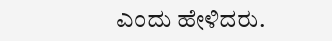ಎಂದು ಹೇಳಿದರು.